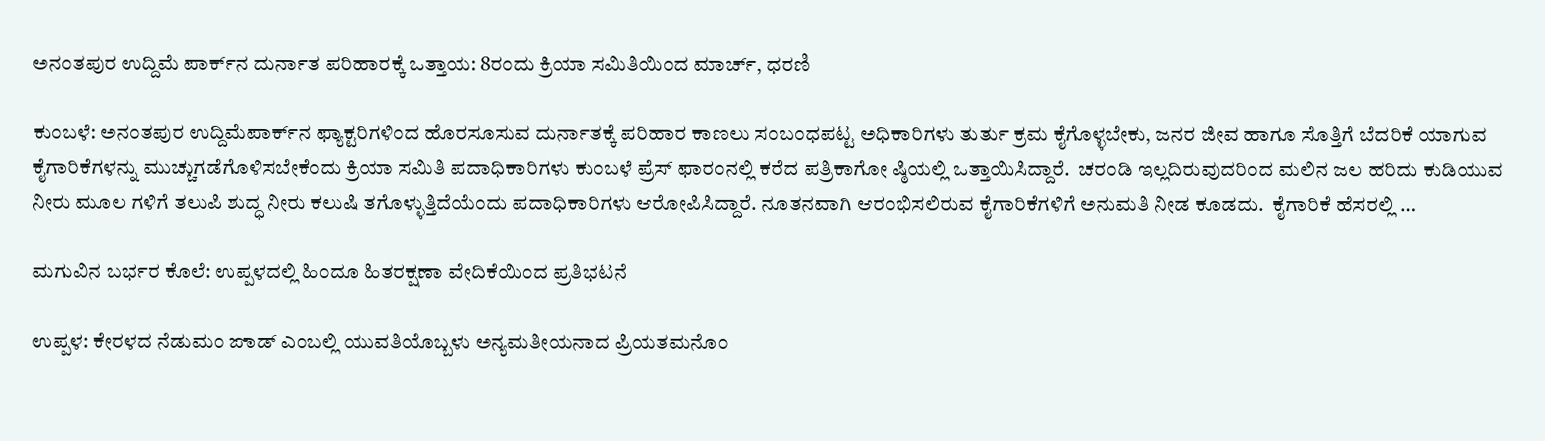ಅನಂತಪುರ ಉದ್ದಿಮೆ ಪಾರ್ಕ್‌ನ ದುರ್ನಾತ ಪರಿಹಾರಕ್ಕೆ ಒತ್ತಾಯ: 8ರಂದು ಕ್ರಿಯಾ ಸಮಿತಿಯಿಂದ ಮಾರ್ಚ್, ಧರಣಿ

ಕುಂಬಳೆ: ಅನಂತಪುರ ಉದ್ದಿಮೆಪಾರ್ಕ್‌ನ ಫ್ಯಾಕ್ಟರಿಗಳಿಂದ ಹೊರಸೂಸುವ ದುರ್ನಾತಕ್ಕೆ ಪರಿಹಾರ ಕಾಣಲು ಸಂಬಂಧಪಟ್ಟ ಅಧಿಕಾರಿಗಳು ತುರ್ತು ಕ್ರಮ ಕೈಗೊಳ್ಳಬೇಕು, ಜನರ ಜೀವ ಹಾಗೂ ಸೊತ್ತಿಗೆ ಬೆದರಿಕೆ ಯಾಗುವ ಕೈಗಾರಿಕೆಗಳನ್ನು ಮುಚ್ಚುಗಡೆಗೊಳಿಸಬೇಕೆಂದು ಕ್ರಿಯಾ ಸಮಿತಿ ಪದಾಧಿಕಾರಿಗಳು ಕುಂಬಳೆ ಪ್ರೆಸ್ ಫಾರಂನಲ್ಲಿ ಕರೆದ ಪತ್ರಿಕಾಗೋ ಷ್ಠಿಯಲ್ಲಿ ಒತ್ತಾಯಿಸಿದ್ದಾರೆ.  ಚರಂಡಿ ಇಲ್ಲದಿರುವುದರಿಂದ ಮಲಿನ ಜಲ ಹರಿದು ಕುಡಿಯುವ ನೀರು ಮೂಲ ಗಳಿಗೆ ತಲುಪಿ ಶುದ್ಧ ನೀರು ಕಲುಷಿ ತಗೊಳ್ಳುತ್ತಿದೆಯೆಂದು ಪದಾಧಿಕಾರಿಗಳು ಆರೋಪಿಸಿದ್ದಾರೆ. ನೂತನವಾಗಿ ಆರಂಭಿಸಲಿರುವ ಕೈಗಾರಿಕೆಗಳಿಗೆ ಅನುಮತಿ ನೀಡ ಕೂಡದು.  ಕೈಗಾರಿಕೆ ಹೆಸರಲ್ಲಿ …

ಮಗುವಿನ ಬರ್ಭರ ಕೊಲೆ: ಉಪ್ಪಳದಲ್ಲಿ ಹಿಂದೂ ಹಿತರಕ್ಷಣಾ ವೇದಿಕೆಯಿಂದ ಪ್ರತಿಭಟನೆ

ಉಪ್ಪಳ: ಕೇರಳದ ನೆಡುಮಂ ಙಾಡ್ ಎಂಬಲ್ಲಿ ಯುವತಿಯೊಬ್ಬಳು ಅನ್ಯಮತೀಯನಾದ ಪ್ರಿಯತಮನೊಂ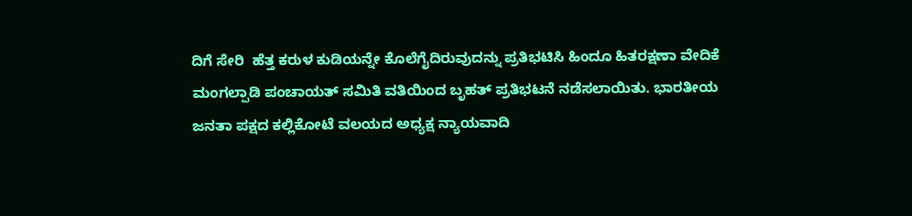ದಿಗೆ ಸೇರಿ  ಹೆತ್ತ ಕರುಳ ಕುಡಿಯನ್ನೇ ಕೊಲೆಗೈದಿರುವುದನ್ನು ಪ್ರತಿಭಟಿಸಿ ಹಿಂದೂ ಹಿತರಕ್ಷಣಾ ವೇದಿಕೆ ಮಂಗಲ್ಪಾಡಿ ಪಂಚಾಯತ್ ಸಮಿತಿ ವತಿಯಿಂದ ಬೃಹತ್ ಪ್ರತಿಭಟನೆ ನಡೆಸಲಾಯಿತು. ಭಾರತೀಯ ಜನತಾ ಪಕ್ಷದ ಕಲ್ಲಿಕೋಟೆ ವಲಯದ ಅಧ್ಯಕ್ಷ ನ್ಯಾಯವಾದಿ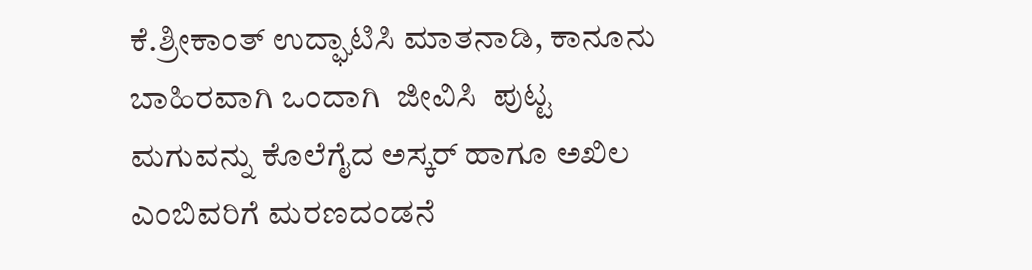ಕೆ.ಶ್ರೀಕಾಂತ್ ಉದ್ಘಾಟಿಸಿ ಮಾತನಾಡಿ, ಕಾನೂನು ಬಾಹಿರವಾಗಿ ಒಂದಾಗಿ  ಜೀವಿಸಿ  ಪುಟ್ಟ ಮಗುವನ್ನು ಕೊಲೆಗೈದ ಅಸ್ಕರ್ ಹಾಗೂ ಅಖಿಲ  ಎಂಬಿವರಿಗೆ ಮರಣದಂಡನೆ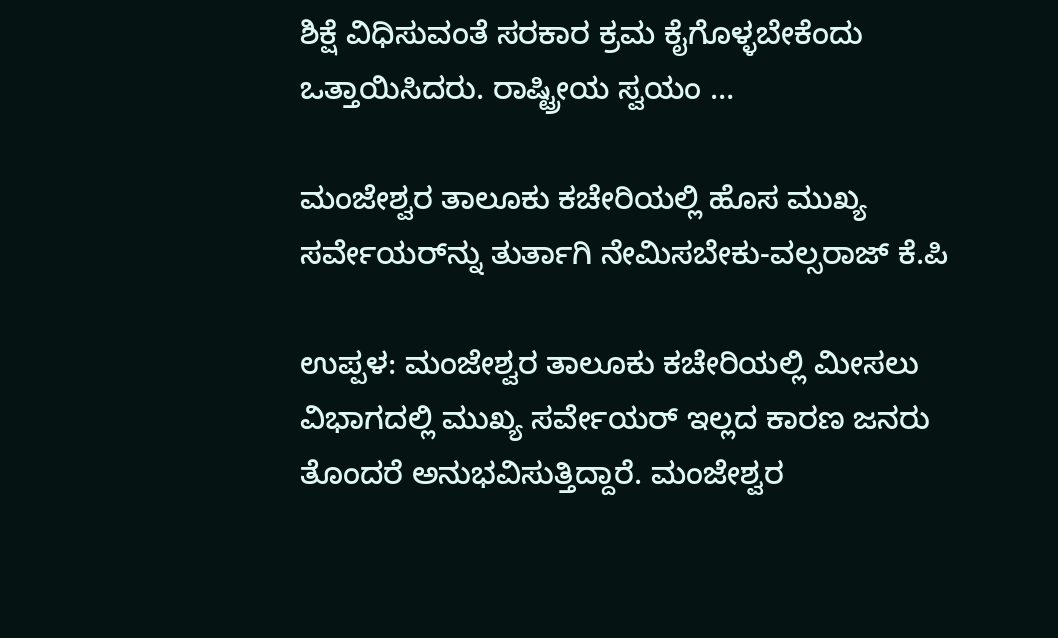ಶಿಕ್ಷೆ ವಿಧಿಸುವಂತೆ ಸರಕಾರ ಕ್ರಮ ಕೈಗೊಳ್ಳಬೇಕೆಂದು   ಒತ್ತಾಯಿಸಿದರು. ರಾಷ್ಟ್ರೀಯ ಸ್ವಯಂ …

ಮಂಜೇಶ್ವರ ತಾಲೂಕು ಕಚೇರಿಯಲ್ಲಿ ಹೊಸ ಮುಖ್ಯ ಸರ್ವೇಯರ್‌ನ್ನು ತುರ್ತಾಗಿ ನೇಮಿಸಬೇಕು-ವಲ್ಸರಾಜ್ ಕೆ.ಪಿ

ಉಪ್ಪಳ: ಮಂಜೇಶ್ವರ ತಾಲೂಕು ಕಚೇರಿಯಲ್ಲಿ ಮೀಸಲು ವಿಭಾಗದಲ್ಲಿ ಮುಖ್ಯ ಸರ್ವೇಯರ್ ಇಲ್ಲದ ಕಾರಣ ಜನರು ತೊಂದರೆ ಅನುಭವಿಸುತ್ತಿದ್ದಾರೆ. ಮಂಜೇಶ್ವರ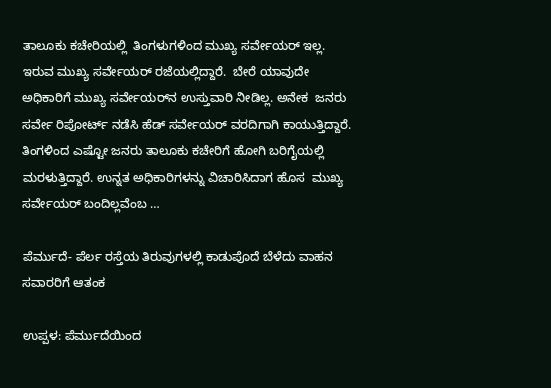ತಾಲೂಕು ಕಚೇರಿಯಲ್ಲಿ  ತಿಂಗಳುಗಳಿಂದ ಮುಖ್ಯ ಸರ್ವೇಯರ್ ಇಲ್ಲ. ಇರುವ ಮುಖ್ಯ ಸರ್ವೇಯರ್ ರಜೆಯಲ್ಲಿದ್ದಾರೆ.  ಬೇರೆ ಯಾವುದೇ ಅಧಿಕಾರಿಗೆ ಮುಖ್ಯ ಸರ್ವೇಯರ್‌ನ ಉಸ್ತುವಾರಿ ನೀಡಿಲ್ಲ. ಅನೇಕ  ಜನರು ಸರ್ವೇ ರಿಪೋರ್ಟ್ ನಡೆಸಿ ಹೆಡ್ ಸರ್ವೇಯರ್ ವರದಿಗಾಗಿ ಕಾಯುತ್ತಿದ್ದಾರೆ. ತಿಂಗಳಿಂದ ಎಷ್ಟೋ ಜನರು ತಾಲೂಕು ಕಚೇರಿಗೆ ಹೋಗಿ ಬರಿಗೈಯಲ್ಲಿ ಮರಳುತ್ತಿದ್ದಾರೆ. ಉನ್ನತ ಅಧಿಕಾರಿಗಳನ್ನು ವಿಚಾರಿಸಿದಾಗ ಹೊಸ  ಮುಖ್ಯ ಸರ್ವೇಯರ್ ಬಂದಿಲ್ಲವೆಂಬ …

ಪೆರ್ಮುದೆ- ಪೆರ್ಲ ರಸ್ತೆಯ ತಿರುವುಗಳಲ್ಲಿ ಕಾಡುಪೊದೆ ಬೆಳೆದು ವಾಹನ ಸವಾರರಿಗೆ ಆತಂಕ

ಉಪ್ಪಳ: ಪೆರ್ಮುದೆಯಿಂದ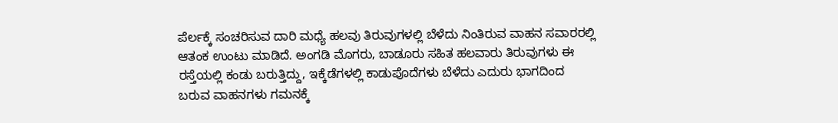ಪೆರ್ಲಕ್ಕೆ ಸಂಚರಿಸುವ ದಾರಿ ಮಧ್ಯೆ ಹಲವು ತಿರುವುಗಳಲ್ಲಿ ಬೆಳೆದು ನಿಂತಿರುವ ವಾಹನ ಸವಾರರಲ್ಲಿ ಆತಂಕ ಉಂಟು ಮಾಡಿದೆ. ಅಂಗಡಿ ಮೊಗರು, ಬಾಡೂರು ಸಹಿತ ಹಲವಾರು ತಿರುವುಗಳು ಈ ರಸ್ತೆಯಲ್ಲಿ ಕಂಡು ಬರುತ್ತಿದ್ದು, ಇಕ್ಕೆಡೆಗಳಲ್ಲಿ ಕಾಡುಪೊದೆಗಳು ಬೆಳೆದು ಎದುರು ಭಾಗದಿಂದ ಬರುವ ವಾಹನಗಳು ಗಮನಕ್ಕೆ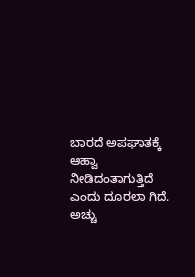ಬಾರದೆ ಅಪಘಾತಕ್ಕೆ ಆಹ್ವಾ ನೀಡಿದಂತಾಗುತ್ತಿದೆ ಎಂದು ದೂರಲಾ ಗಿದೆ. ಅಚ್ಚು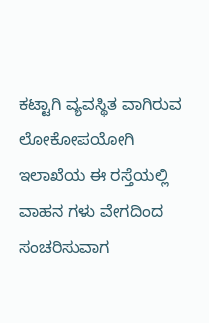ಕಟ್ಟಾಗಿ ವ್ಯವಸ್ಥಿತ ವಾಗಿರುವ ಲೋಕೋಪಯೋಗಿ ಇಲಾಖೆಯ ಈ ರಸ್ತೆಯಲ್ಲಿ ವಾಹನ ಗಳು ವೇಗದಿಂದ ಸಂಚರಿಸುವಾಗ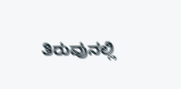ತಿರುವುನಲ್ಲಿ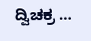ದ್ವಿಚಕ್ರ …